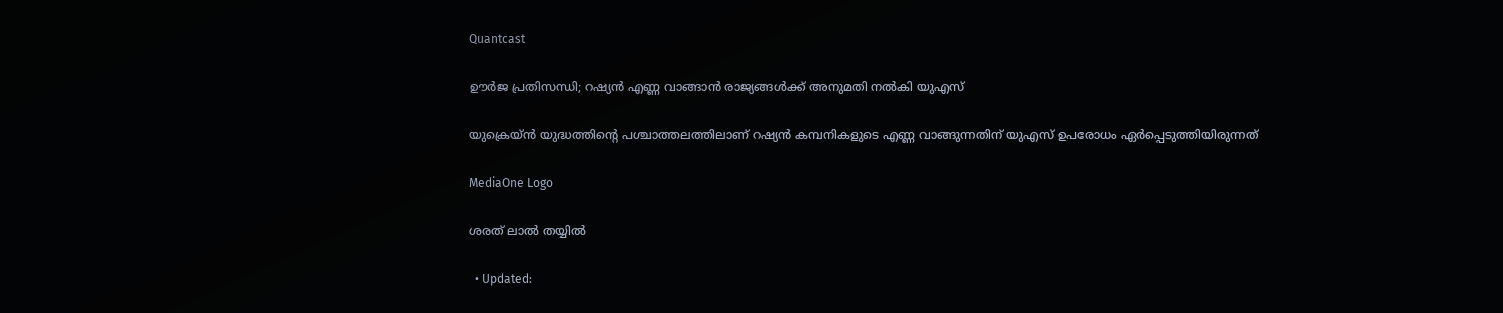Quantcast

ഊര്‍ജ പ്രതിസന്ധി; റഷ്യന്‍ എണ്ണ വാങ്ങാന്‍ രാജ്യങ്ങള്‍ക്ക് അനുമതി നല്‍കി യുഎസ്

യുക്രെയ്ന്‍ യുദ്ധത്തിൻ്റെ പശ്ചാത്തലത്തിലാണ് റഷ്യന്‍ കമ്പനികളുടെ എണ്ണ വാങ്ങുന്നതിന് യുഎസ് ഉപരോധം ഏര്‍പ്പെടുത്തിയിരുന്നത്

MediaOne Logo

ശരത് ലാൽ തയ്യിൽ

  • Updated: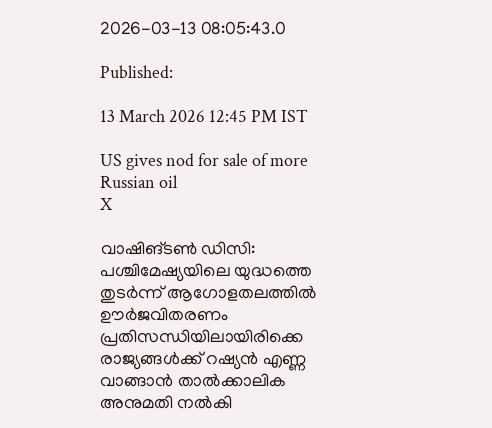2026-03-13 08:05:43.0

Published:

13 March 2026 12:45 PM IST

US gives nod for sale of more Russian oil
X

വാഷിങ്ടണ്‍ ഡിസി: പശ്ചിമേഷ്യയിലെ യുദ്ധത്തെ തുടര്‍ന്ന് ആഗോളതലത്തില്‍ ഊര്‍ജവിതരണം പ്രതിസന്ധിയിലായിരിക്കെ രാജ്യങ്ങള്‍ക്ക് റഷ്യന്‍ എണ്ണ വാങ്ങാന്‍ താല്‍ക്കാലിക അനുമതി നല്‍കി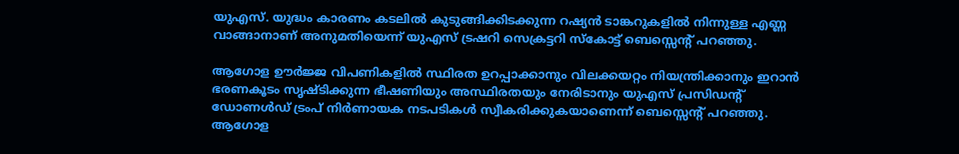യുഎസ്. യുദ്ധം കാരണം കടലില്‍ കുടുങ്ങിക്കിടക്കുന്ന റഷ്യന്‍ ടാങ്കറുകളില്‍ നിന്നുള്ള എണ്ണ വാങ്ങാനാണ് അനുമതിയെന്ന് യുഎസ് ട്രഷറി സെക്രട്ടറി സ്‌കോട്ട് ബെസ്സെന്റ് പറഞ്ഞു.

ആഗോള ഊര്‍ജ്ജ വിപണികളില്‍ സ്ഥിരത ഉറപ്പാക്കാനും വിലക്കയറ്റം നിയന്ത്രിക്കാനും ഇറാന്‍ ഭരണകൂടം സൃഷ്ടിക്കുന്ന ഭീഷണിയും അസ്ഥിരതയും നേരിടാനും യുഎസ് പ്രസിഡന്റ് ഡോണള്‍ഡ് ട്രംപ് നിര്‍ണായക നടപടികള്‍ സ്വീകരിക്കുകയാണെന്ന് ബെസ്സെന്റ് പറഞ്ഞു. ആഗോള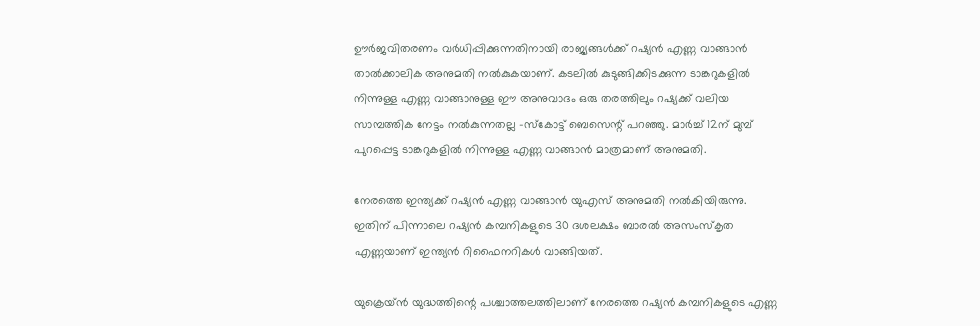ഊര്‍ജവിതരണം വര്‍ധിപ്പിക്കുന്നതിനായി രാജ്യങ്ങള്‍ക്ക് റഷ്യന്‍ എണ്ണ വാങ്ങാന്‍ താല്‍ക്കാലിക അനുമതി നല്‍കുകയാണ്. കടലില്‍ കുടുങ്ങിക്കിടക്കുന്ന ടാങ്കറുകളില്‍ നിന്നുള്ള എണ്ണ വാങ്ങാനുള്ള ഈ അനുവാദം ഒരു തരത്തിലും റഷ്യക്ക് വലിയ സാമ്പത്തിക നേട്ടം നല്‍കുന്നതല്ല -സ്‌കോട്ട് ബെസെന്റ് പറഞ്ഞു. മാര്‍ച്ച് 12ന് മുമ്പ് പുറപ്പെട്ട ടാങ്കറുകളില്‍ നിന്നുള്ള എണ്ണ വാങ്ങാന്‍ മാത്രമാണ് അനുമതി.

നേരത്തെ ഇന്ത്യക്ക് റഷ്യന്‍ എണ്ണ വാങ്ങാന്‍ യുഎസ് അനുമതി നല്‍കിയിരുന്നു. ഇതിന് പിന്നാലെ റഷ്യന്‍ കമ്പനികളുടെ 30 ദശലക്ഷം ബാരല്‍ അസംസ്‌കൃത എണ്ണയാണ് ഇന്ത്യന്‍ റിഫൈനറികള്‍ വാങ്ങിയത്.

യുക്രെയ്ന്‍ യുദ്ധത്തിന്റെ പശ്ചാത്തലത്തിലാണ് നേരത്തെ റഷ്യന്‍ കമ്പനികളുടെ എണ്ണ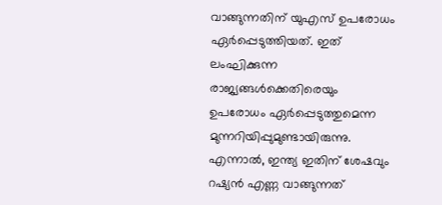വാങ്ങുന്നതിന് യുഎസ് ഉപരോധം ഏര്‍പ്പെടുത്തിയത്. ഇത് ലംഘിക്കുന്ന രാജ്യങ്ങള്‍ക്കെതിരെയും ഉപരോധം ഏര്‍പ്പെടുത്തുമെന്ന മുന്നറിയിപ്പുമുണ്ടായിരുന്നു. എന്നാല്‍, ഇന്ത്യ ഇതിന് ശേഷവും റഷ്യന്‍ എണ്ണ വാങ്ങുന്നത്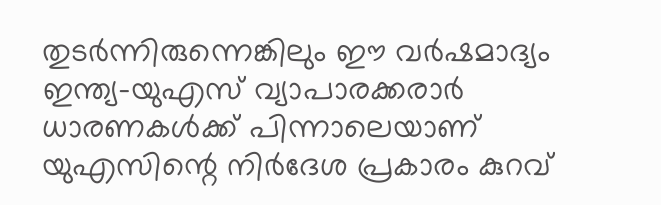തുടര്‍ന്നിരുന്നെങ്കിലും ഈ വര്‍ഷമാദ്യം ഇന്ത്യ-യുഎസ് വ്യാപാരക്കരാര്‍ ധാരണകള്‍ക്ക് പിന്നാലെയാണ് യുഎസിന്റെ നിര്‍ദേശ പ്രകാരം കുറവ്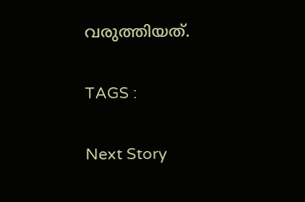വരുത്തിയത്.

TAGS :

Next Story